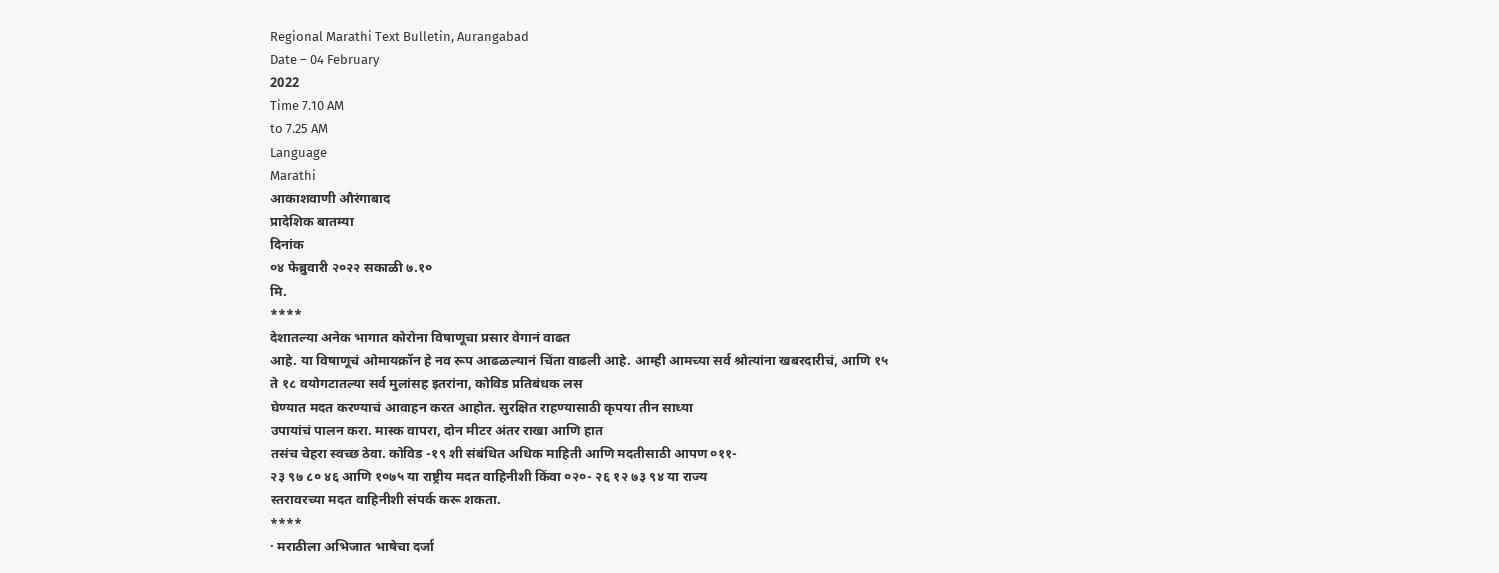Regional Marathi Text Bulletin, Aurangabad
Date – 04 February
2022
Time 7.10 AM
to 7.25 AM
Language
Marathi
आकाशवाणी औरंगाबाद
प्रादेशिक बातम्या
दिनांक
०४ फेब्रुवारी २०२२ सकाळी ७.१०
मि.
****
देशातल्या अनेक भागात कोरोना विषाणूचा प्रसार वेगानं वाढत
आहे. या विषाणूचं ओमायक्रॉन हे नव रूप आढळल्यानं चिंता वाढली आहे. आम्ही आमच्या सर्व श्रोत्यांना खबरदारीचं, आणि १५
ते १८ वयोगटातल्या सर्व मुलांसह इतरांना, कोविड प्रतिबंधक लस
घेण्यात मदत करण्याचं आवाहन करत आहोत. सुरक्षित राहण्यासाठी कृपया तीन साध्या
उपायांचं पालन करा. मास्क वापरा, दोन मीटर अंतर राखा आणि हात
तसंच चेहरा स्वच्छ ठेवा. कोविड -१९ शी संबंधित अधिक माहिती आणि मदतीसाठी आपण ०११-
२३ ९७ ८० ४६ आणि १०७५ या राष्ट्रीय मदत वाहिनीशी किंवा ०२०- २६ १२ ७३ ९४ या राज्य
स्तरावरच्या मदत वाहिनीशी संपर्क करू शकता.
****
· मराठीला अभिजात भाषेचा दर्जा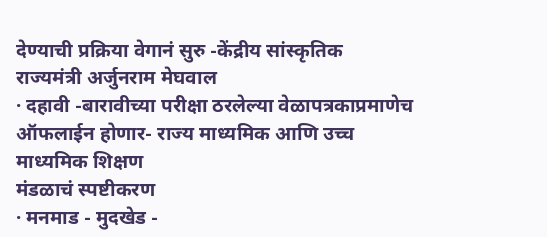देण्याची प्रक्रिया वेगानं सुरु -केंद्रीय सांस्कृतिक
राज्यमंत्री अर्जुनराम मेघवाल
· दहावी -बारावीच्या परीक्षा ठरलेल्या वेळापत्रकाप्रमाणेच
ऑफलाईन होणार- राज्य माध्यमिक आणि उच्च माध्यमिक शिक्षण
मंडळाचं स्पष्टीकरण
· मनमाड - मुदखेड -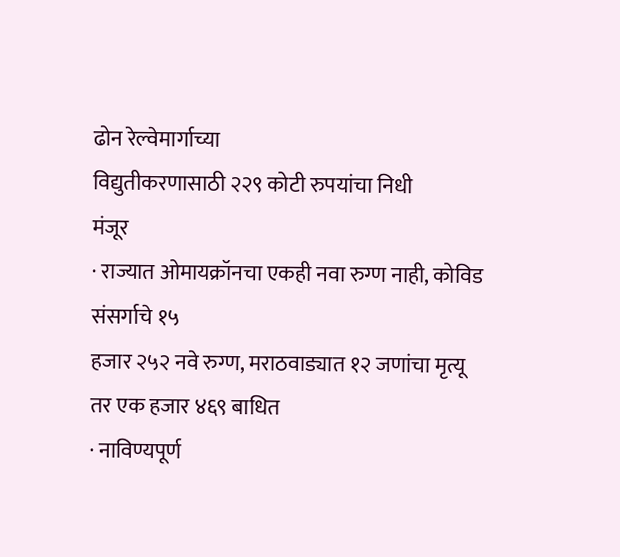ढोन रेल्वेमार्गाच्या
विद्युतीकरणासाठी २२९ कोटी रुपयांचा निधी
मंजूर
· राज्यात ओमायक्रॉनचा एकही नवा रुग्ण नाही, कोविड संसर्गाचे १५
हजार २५२ नवे रुग्ण, मराठवाड्यात १२ जणांचा मृत्यू
तर एक हजार ४६९ बाधित
· नाविण्यपूर्ण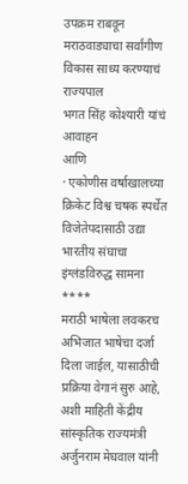उपक्रम राबवून मराठवाड्याचा सर्वांगीण
विकास साध्य करण्याचं राज्यपाल
भगत सिंह कोश्यारी यांचं आवाहन
आणि
· एकोणीस वर्षाखालच्या क्रिकेट विश्व चषक स्पर्धेत विजेतेपदासाठी उद्या
भारतीय संघाचा इंग्लंडविरुद्ध सामना
****
मराठी भाषेला लवकरच अभिजात भाषेचा दर्जा दिला जाईल, यासाठीची प्रक्रिया वेगानं सुरु आहे,
अशी माहिती केंद्रीय सांस्कृतिक राज्यमंत्री अर्जुनराम मेघवाल यांनी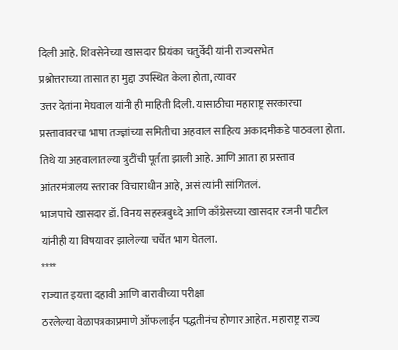दिली आहे. शिवसेनेच्या खासदार प्रियंका चतुर्वेदी यांनी राज्यसभेत
प्रश्नोत्तराच्या तासात हा मुद्दा उपस्थित केला होता, त्यावर
उत्तर देतांना मेघवाल यांनी ही माहिती दिली. यासाठीचा महाराष्ट्र सरकारचा
प्रस्तावावरचा भाषा तज्ज्ञांच्या समितीचा अहवाल साहित्य अकादमीकडे पाठवला होता.
तिथे या अहवालातल्या त्रुटींची पूर्तता झाली आहे. आणि आता हा प्रस्ताव
आंतरमंत्रालय स्तरावर विचाराधीन आहे, असं त्यांनी सांगितलं.
भाजपाचे खासदार डॉ. विनय सहस्त्रबुध्दे आणि काँग्रेसच्या खासदार रजनी पाटील
यांनीही या विषयावर झालेल्या चर्चेत भाग घेतला.
****
राज्यात इयत्ता दहावी आणि बारावीच्या परीक्षा
ठरलेल्या वेळापत्रकाप्रमाणे ऑफलाईन पद्धतीनंच होणार आहेत. महाराष्ट्र राज्य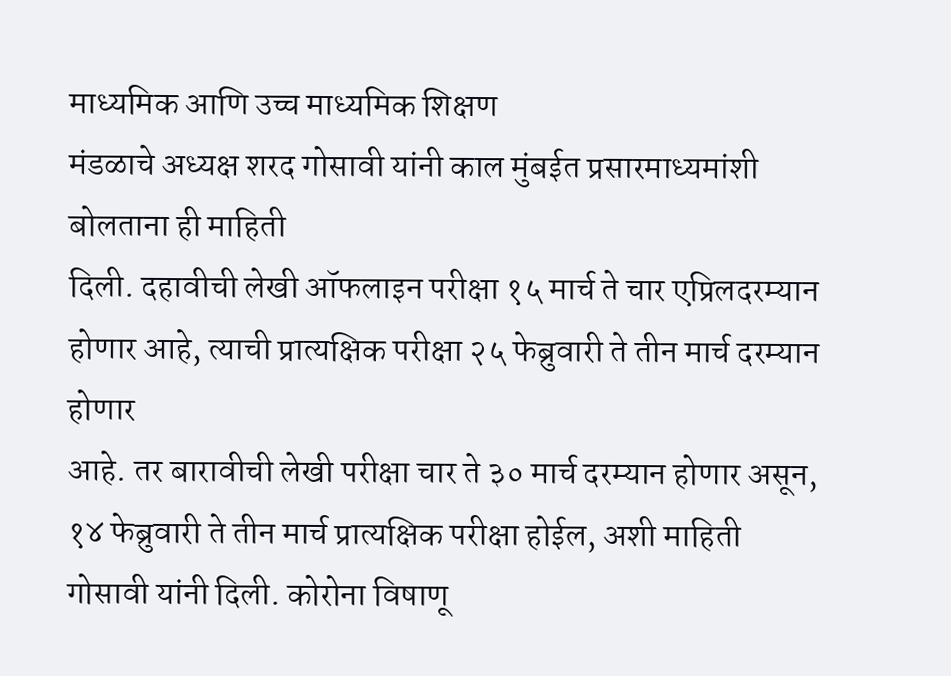माध्यमिक आणि उच्च माध्यमिक शिक्षण
मंडळाचे अध्यक्ष शरद गोसावी यांनी काल मुंबईत प्रसारमाध्यमांशी बोलताना ही माहिती
दिली. दहावीची लेखी ऑफलाइन परीक्षा १५ मार्च ते चार एप्रिलदरम्यान होणार आहे, त्याची प्रात्यक्षिक परीक्षा २५ फेब्रुवारी ते तीन मार्च दरम्यान होणार
आहे. तर बारावीची लेखी परीक्षा चार ते ३० मार्च दरम्यान होणार असून, १४ फेब्रुवारी ते तीन मार्च प्रात्यक्षिक परीक्षा होईल, अशी माहिती गोसावी यांनी दिली. कोरोना विषाणू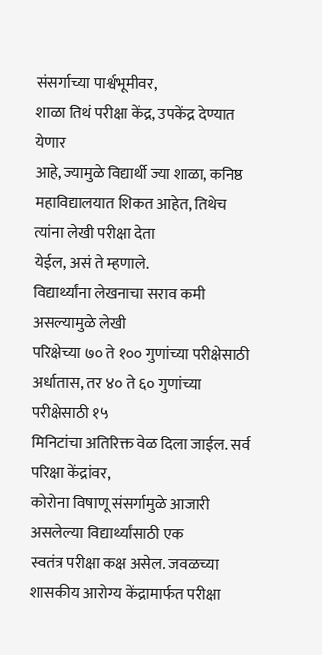संसर्गाच्या पार्श्वभूमीवर,
शाळा तिथं परीक्षा केंद्र, उपकेंद्र देण्यात येणार
आहे, ज्यामुळे विद्यार्थी ज्या शाळा, कनिष्ठ
महाविद्यालयात शिकत आहेत, तिथेच त्यांना लेखी परीक्षा देता
येईल, असं ते म्हणाले.
विद्यार्थ्यांना लेखनाचा सराव कमी असल्यामुळे लेखी
परिक्षेच्या ७० ते १०० गुणांच्या परीक्षेसाठी अर्धातास, तर ४० ते ६० गुणांच्या परीक्षेसाठी १५
मिनिटांचा अतिरिक्त वेळ दिला जाईल. सर्व परिक्षा केंद्रांवर,
कोरोना विषाणू संसर्गामुळे आजारी असलेल्या विद्यार्थ्यांसाठी एक
स्वतंत्र परीक्षा कक्ष असेल. जवळच्या शासकीय आरोग्य केंद्रामार्फत परीक्षा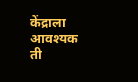केंद्राला आवश्यक ती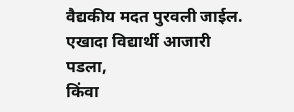वैद्यकीय मदत पुरवली जाईल. एखादा विद्यार्थी आजारी पडला,
किंवा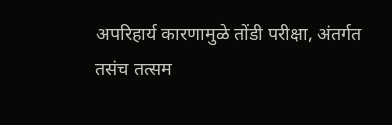अपरिहार्य कारणामुळे तोंडी परीक्षा, अंतर्गत
तसंच तत्सम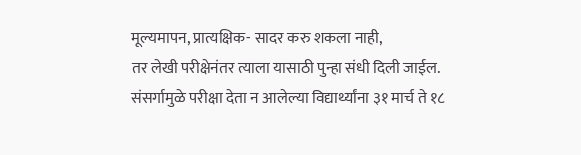मूल्यमापन, प्रात्यक्षिक- सादर करु शकला नाही,
तर लेखी परीक्षेनंतर त्याला यासाठी पुन्हा संधी दिली जाईल.
संसर्गामुळे परीक्षा देता न आलेल्या विद्यार्थ्यांना ३१ मार्च ते १८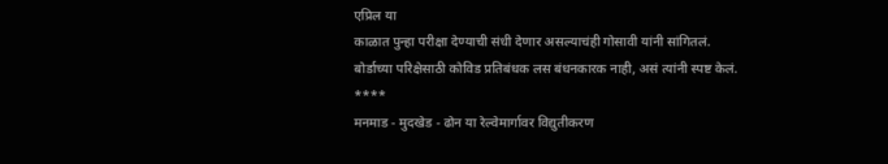एप्रिल या
काळात पुन्हा परीक्षा देण्याची संधी देणार असल्याचंही गोसावी यांनी सांगितलं.
बोर्डाच्या परिक्षेसाठी कोविड प्रतिबंधक लस बंधनकारक नाही, असं त्यांनी स्पष्ट केलं.
****
मनमाड - मुदखेड - ढोन या रेल्वेमार्गावर विद्युतीकरण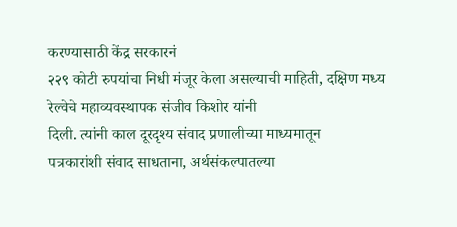करण्यासाठी केंद्र सरकारनं
२२९ कोटी रुपयांचा निधी मंजूर केला असल्याची माहिती, दक्षिण मध्य रेल्वेचे महाव्यवस्थापक संजीव किशोर यांनी
दिली. त्यांनी काल दूरदृश्य संवाद प्रणालीच्या माध्यमातून
पत्रकारांशी संवाद साधताना, अर्थसंकल्पातल्या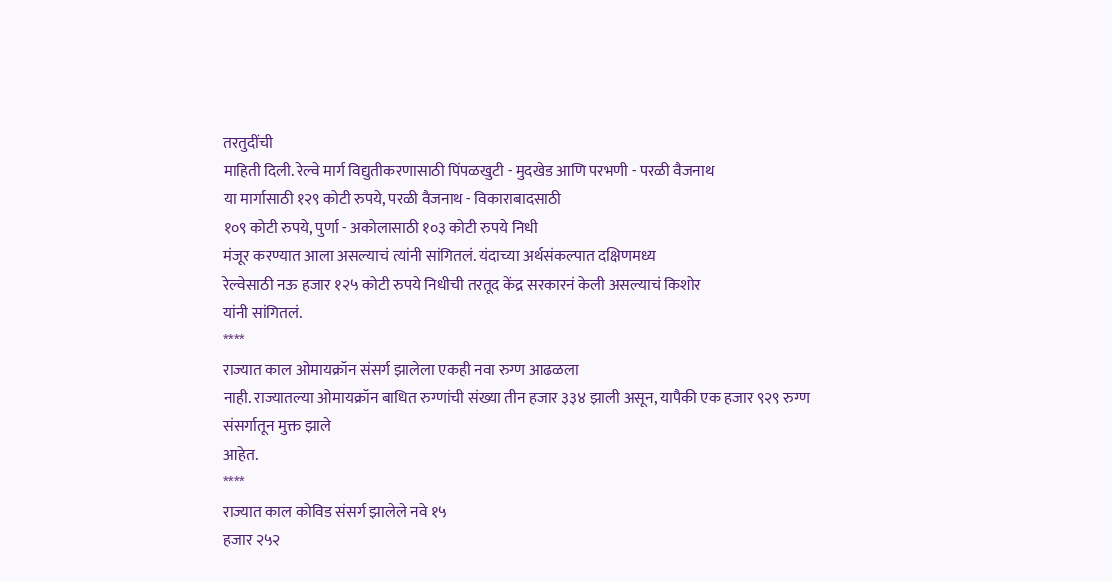तरतुदींची
माहिती दिली. रेल्वे मार्ग विद्युतीकरणासाठी पिंपळखुटी - मुदखेड आणि परभणी - परळी वैजनाथ
या मार्गासाठी १२९ कोटी रुपये, परळी वैजनाथ - विकाराबादसाठी
१०९ कोटी रुपये, पुर्णा - अकोलासाठी १०३ कोटी रुपये निधी
मंजूर करण्यात आला असल्याचं त्यांनी सांगितलं. यंदाच्या अर्थसंकल्पात दक्षिणमध्य
रेल्वेसाठी नऊ हजार १२५ कोटी रुपये निधीची तरतूद केंद्र सरकारनं केली असल्याचं किशोर
यांनी सांगितलं.
****
राज्यात काल ओमायक्रॉन संसर्ग झालेला एकही नवा रुग्ण आढळला
नाही. राज्यातल्या ओमायक्रॉन बाधित रुग्णांची संख्या तीन हजार ३३४ झाली असून, यापैकी एक हजार ९२९ रुग्ण
संसर्गातून मुक्त झाले
आहेत.
****
राज्यात काल कोविड संसर्ग झालेले नवे १५
हजार २५२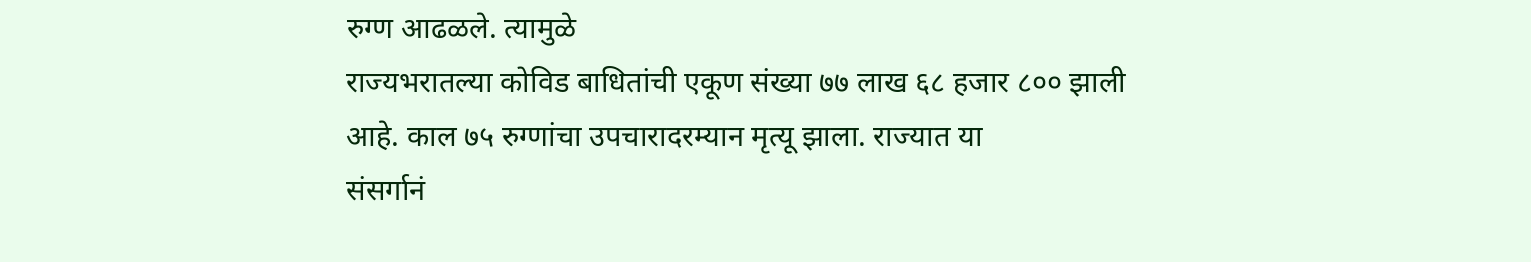रुग्ण आढळले. त्यामुळे
राज्यभरातल्या कोविड बाधितांची एकूण संख्या ७७ लाख ६८ हजार ८०० झाली आहे. काल ७५ रुग्णांचा उपचारादरम्यान मृत्यू झाला. राज्यात या
संसर्गानं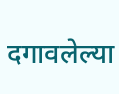दगावलेल्या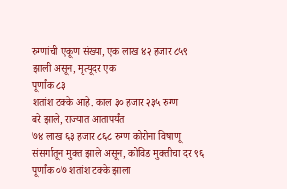रुग्णांची एकूण संख्या, एक लाख ४२ हजार ८५९
झाली असून, मृत्यूदर एक
पूर्णांक ८३
शतांश टक्के आहे. काल ३० हजार २३५ रुग्ण
बरे झाले, राज्यात आतापर्यंत
७४ लाख ६३ हजार ८६८ रुग्ण कोरोना विषाणू
संसर्गातून मुक्त झाले असून, कोविड मुक्तीचा दर ९६ पूर्णांक ०७ शतांश टक्के झाला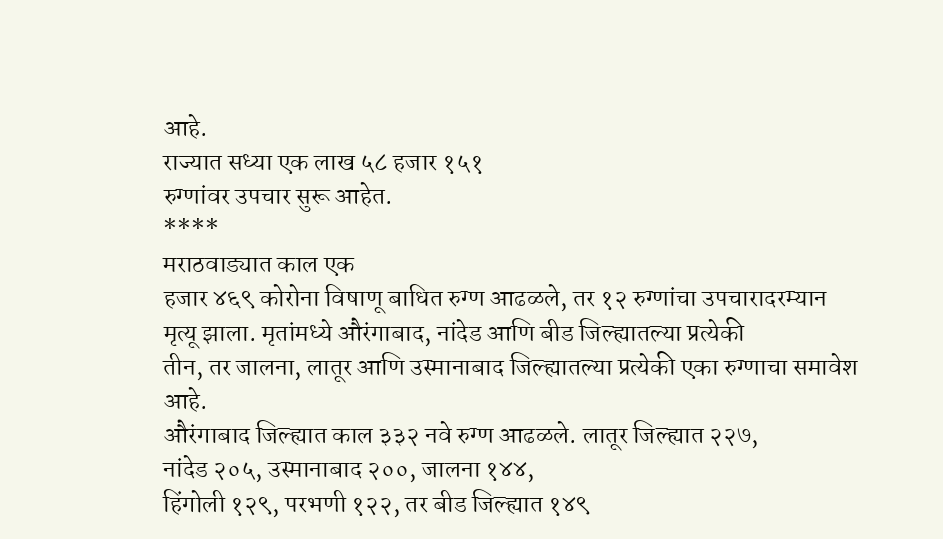आहे.
राज्यात सध्या एक लाख ५८ हजार १५१
रुग्णांवर उपचार सुरू आहेत.
****
मराठवाड्यात काल एक
हजार ४६९ कोरोना विषाणू बाधित रुग्ण आढळले, तर १२ रुग्णांचा उपचारादरम्यान
मृत्यू झाला. मृतांमध्ये औरंगाबाद, नांदेड आणि बीड जिल्ह्यातल्या प्रत्येकी
तीन, तर जालना, लातूर आणि उस्मानाबाद जिल्ह्यातल्या प्रत्येकी एका रुग्णाचा समावेश
आहे.
औरंगाबाद जिल्ह्यात काल ३३२ नवे रुग्ण आढळले. लातूर जिल्ह्यात २२७,
नांदेड २०५, उस्मानाबाद २००, जालना १४४,
हिंगोली १२९, परभणी १२२, तर बीड जिल्ह्यात १४९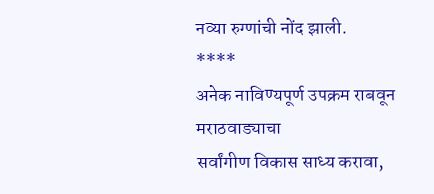नव्या रुग्णांची नोंद झाली.
****
अनेक नाविण्यपूर्ण उपक्रम राबवून मराठवाड्याचा
सर्वांगीण विकास साध्य करावा,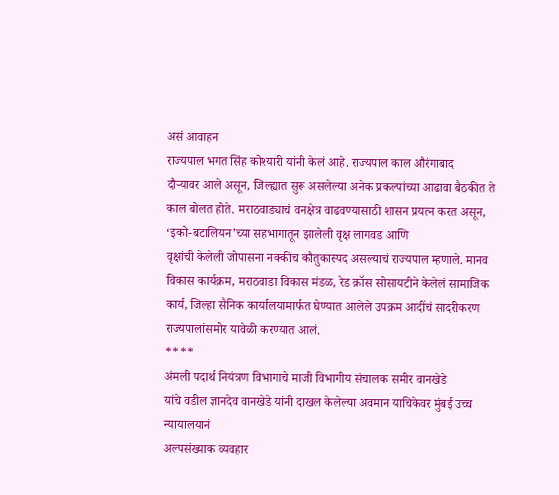असं आवाहन
राज्यपाल भगत सिंह कोश्यारी यांनी केलं आहे. राज्यपाल काल औरंगाबाद
दौऱ्यावर आले असून, जिल्ह्यात सुरू असलेल्या अनेक प्रकल्पांच्या आढावा बैठकीत ते काल बोलत होते. मराठवाड्याचं वनक्षेत्र वाढवण्यासाठी शासन प्रयत्न करत असून, ‘इको-बटालियन’च्या सहभागातून झालेली वृक्ष लागवड आणि
वृक्षांची केलेली जोपासना नक्कीच कौतुकास्पद असल्याचं राज्यपाल म्हणाले. मानव विकास कार्यक्रम, मराठवाडा विकास मंडळ, रेड क्रॉस सोसायटीने केलेलं सामाजिक कार्य, जिल्हा सैनिक कार्यालयामार्फत घेण्यात आलेले उपक्रम आदींचं सादरीकरण राज्यपालांसमोर यावेळी करण्यात आलं.
****
अंमली पदार्थ नियंत्रण विभागाचे माजी विभागीय संचालक समीर वानखेडे
यांचे वडील ज्ञानदेव वानखेडे यांनी दाखल केलेल्या अवमान याचिकेवर मुंबई उच्च न्यायालयानं
अल्पसंख्याक व्यवहार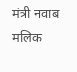मंत्री नवाब मलिक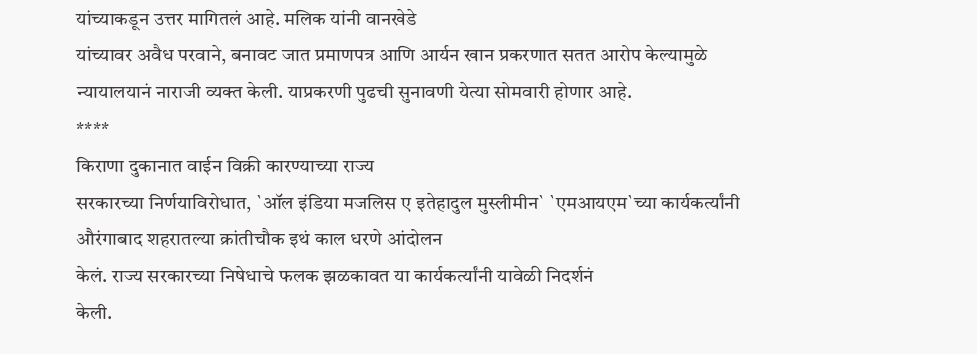यांच्याकडून उत्तर मागितलं आहे. मलिक यांनी वानखेडे
यांच्यावर अवैध परवाने, बनावट जात प्रमाणपत्र आणि आर्यन खान प्रकरणात सतत आरोप केल्यामुळे
न्यायालयानं नाराजी व्यक्त केली. याप्रकरणी पुढची सुनावणी येत्या सोमवारी होणार आहे.
****
किराणा दुकानात वाईन विक्री कारण्याच्या राज्य
सरकारच्या निर्णयाविरोधात, `ऑल इंडिया मजलिस ए इतेहादुल मुस्लीमीन` `एमआयएम`च्या कार्यकर्त्यांनी औरंगाबाद शहरातल्या क्रांतीचौक इथं काल धरणे आंदोलन
केलं. राज्य सरकारच्या निषेधाचे फलक झळकावत या कार्यकर्त्यांनी यावेळी निदर्शनं
केली.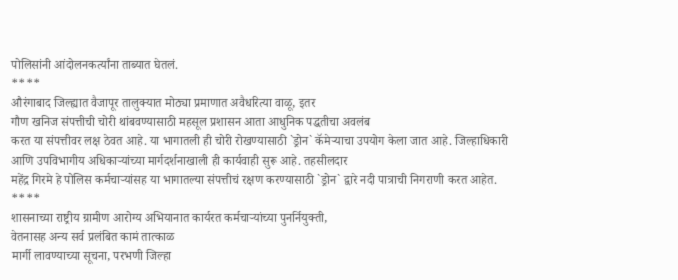पोलिसांनी आंदोलनकर्त्यांना ताब्यात घेतलं.
****
औरंगाबाद जिल्ह्यात वैजापूर तालुक्यात मोठ्या प्रमाणात अवैधरित्या वाळू, इतर
गौण खनिज संपत्तीची चोरी थांबवण्यासाठी महसूल प्रशासन आता आधुनिक पद्धतीचा अवलंब
करत या संपत्तीवर लक्ष ठेवत आहे. या भागातली ही चोरी रोखण्यासाठी `ड्रोन` कॅमेऱ्याचा उपयोग केला जात आहे. जिल्हाधिकारी
आणि उपविभागीय अधिकाऱ्यांच्या मार्गदर्शनाखाली ही कार्यवाही सुरू आहे. तहसीलदार
महेंद्र गिरमे हे पोलिस कर्मचाऱ्यांसह या भागातल्या संपत्तीचं रक्षण करण्यासाठी `ड्रोन` द्वारे नदी पात्राची निगराणी करत आहेत.
****
शासनाच्या राष्ट्रीय ग्रामीण आरोग्य अभियानात कार्यरत कर्मचाऱ्यांच्या पुनर्नियुक्ती,
वेतनासह अन्य सर्व प्रलंबित कामं तात्काळ
मार्गी लावण्याच्या सूचना, परभणी जिल्हा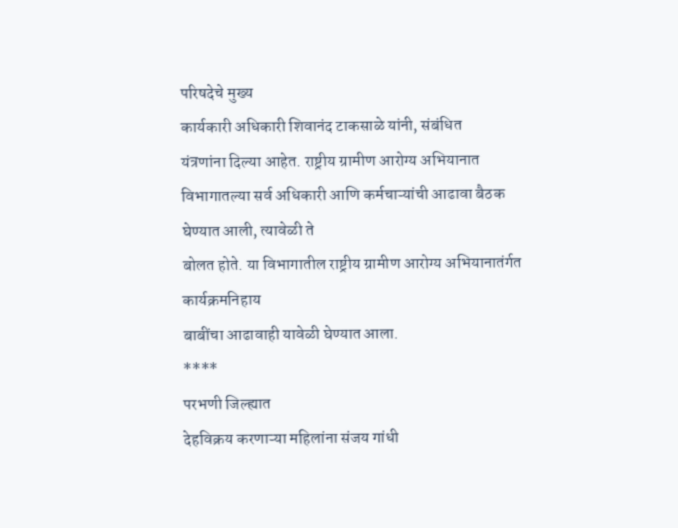परिषदेचे मुख्य
कार्यकारी अधिकारी शिवानंद टाकसाळे यांनी, संबंधित
यंत्रणांना दिल्या आहेत. राष्ट्रीय ग्रामीण आरोग्य अभियानात विभागातल्या सर्व अधिकारी आणि कर्मचाऱ्यांची आढावा बैठक घेण्यात आली, त्यावेळी ते
बोलत होते. या विभागातील राष्ट्रीय ग्रामीण आरोग्य अभियानातंर्गत कार्यक्रमनिहाय
बाबींचा आढावाही यावेळी घेण्यात आला.
****
परभणी जिल्ह्यात
देहविक्रय करणाऱ्या महिलांना संजय गांधी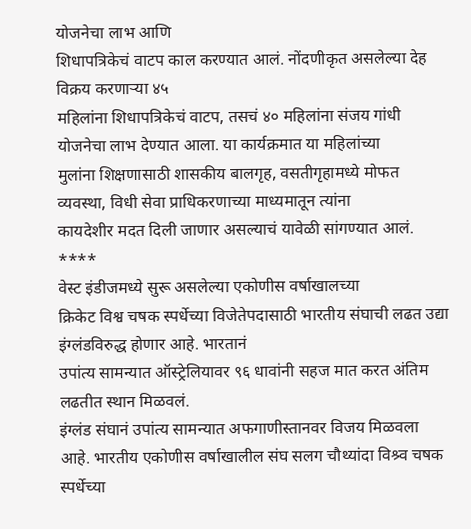योजनेचा लाभ आणि
शिधापत्रिकेचं वाटप काल करण्यात आलं. नोंदणीकृत असलेल्या देह विक्रय करणाऱ्या ४५
महिलांना शिधापत्रिकेचं वाटप, तसचं ४० महिलांना संजय गांधी
योजनेचा लाभ देण्यात आला. या कार्यक्रमात या महिलांच्या
मुलांना शिक्षणासाठी शासकीय बालगृह, वसतीगृहामध्ये मोफत
व्यवस्था, विधी सेवा प्राधिकरणाच्या माध्यमातून त्यांना
कायदेशीर मदत दिली जाणार असल्याचं यावेळी सांगण्यात आलं.
****
वेस्ट इंडीजमध्ये सुरू असलेल्या एकोणीस वर्षाखालच्या
क्रिकेट विश्व चषक स्पर्धेच्या विजेतेपदासाठी भारतीय संघाची लढत उद्या इंग्लंडविरुद्ध होणार आहे. भारतानं
उपांत्य सामन्यात ऑस्ट्रेलियावर ९६ धावांनी सहज मात करत अंतिम लढतीत स्थान मिळवलं.
इंग्लंड संघानं उपांत्य सामन्यात अफगाणीस्तानवर विजय मिळवला
आहे. भारतीय एकोणीस वर्षाखालील संघ सलग चौथ्यांदा विश्र्व चषक स्पर्धेच्या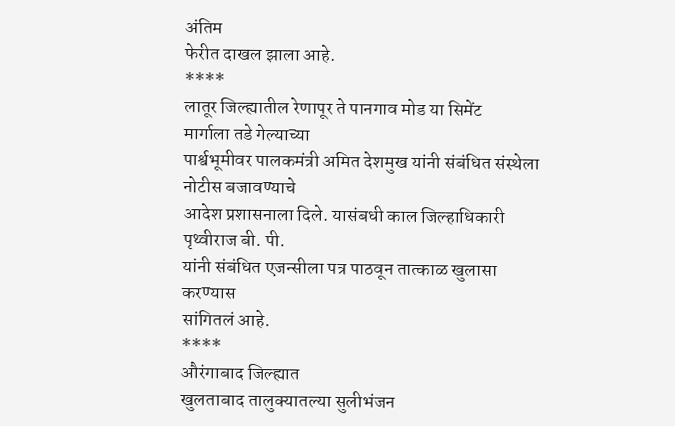अंतिम
फेरीत दाखल झाला आहे.
****
लातूर जिल्ह्यातील रेणापूर ते पानगाव मोड या सिमेंट
मार्गाला तडे गेल्याच्या
पार्श्वभूमीवर पालकमंत्री अमित देशमुख यांनी संबंधित संस्थेला नोटीस बजावण्याचे
आदेश प्रशासनाला दिले. यासंबधी काल जिल्हाधिकारी पृथ्वीराज बी. पी.
यांनी संबंधित एजन्सीला पत्र पाठवून तात्काळ खुलासा करण्यास
सांगितलं आहे.
****
औरंगाबाद जिल्ह्यात
खुलताबाद तालुक्यातल्या सुलीभंजन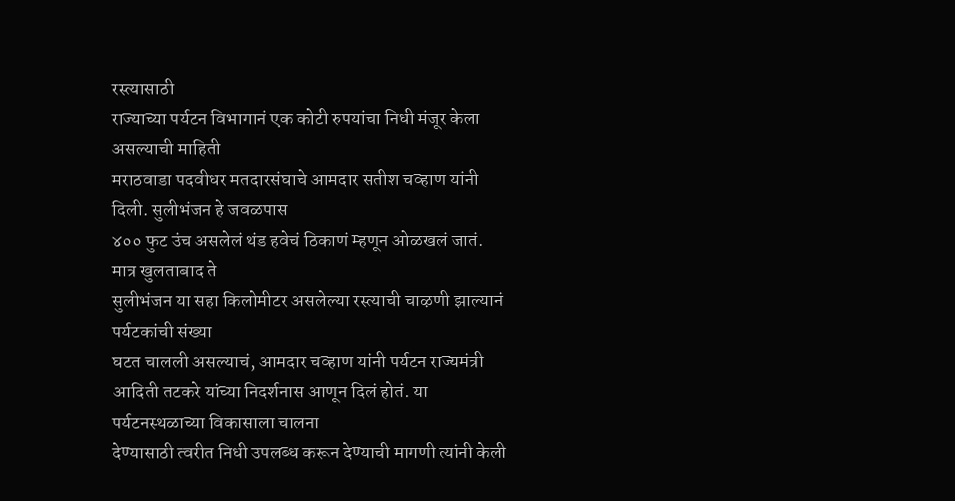रस्त्यासाठी
राज्याच्या पर्यटन विभागानं एक कोटी रुपयांचा निधी मंजूर केला असल्याची माहिती
मराठवाडा पदवीधर मतदारसंघाचे आमदार सतीश चव्हाण यांनी दिली. सुलीभंजन हे जवळपास
४०० फुट उंच असलेलं थंड हवेचं ठिकाणं म्हणून ओळखलं जातं. मात्र खुलताबाद ते
सुलीभंजन या सहा किलोमीटर असलेल्या रस्त्याची चाऴणी झाल्यानं पर्यटकांची संख्या
घटत चालली असल्याचं, आमदार चव्हाण यांनी पर्यटन राज्यमंत्री
आदिती तटकरे यांच्या निदर्शनास आणून दिलं होतं. या पर्यटनस्थळाच्या विकासाला चालना
देण्यासाठी त्वरीत निधी उपलब्ध करून देण्याची मागणी त्यांनी केली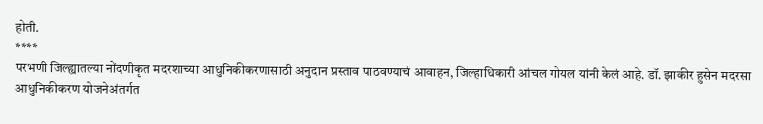होती.
****
परभणी जिल्ह्यातल्या नोंदणीकृत मदरशाच्या आधुनिकीकरणासाठी अनुदान प्रस्ताव पाठवण्याचं आवाहन, जिल्हाधिकारी आंचल गोयल यांनी केलं आहे. डॉ. झाकीर हुसेन मदरसा
आधुनिकीकरण योजनेअंतर्गत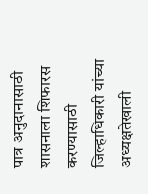पात्र अनुदानासाठी शासनाला शिफारस करण्यासाठी
जिल्हाधिकारी यांच्या अध्यक्षतेखाली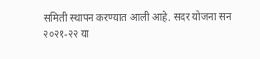समिती स्थापन करण्यात आली आहे. सदर योजना सन
२०२१-२२ या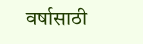वर्षासाठी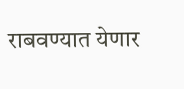राबवण्यात येणार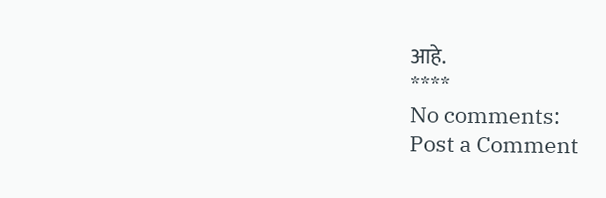आहे.
****
No comments:
Post a Comment